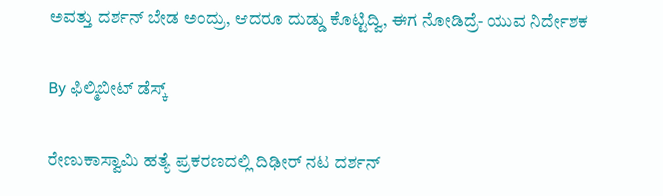ಅವತ್ತು ದರ್ಶನ್ ಬೇಡ ಅಂದ್ರು, ಆದರೂ ದುಡ್ಡು ಕೊಟ್ಟಿದ್ವಿ, ಈಗ ನೋಡಿದ್ರೆ- ಯುವ ನಿರ್ದೇಶಕ

By ಫಿಲ್ಮಿಬೀಟ್ ಡೆಸ್ಕ್

ರೇಣುಕಾಸ್ವಾಮಿ ಹತ್ಯೆ ಪ್ರಕರಣದಲ್ಲಿ ದಿಢೀರ್ ನಟ ದರ್ಶನ್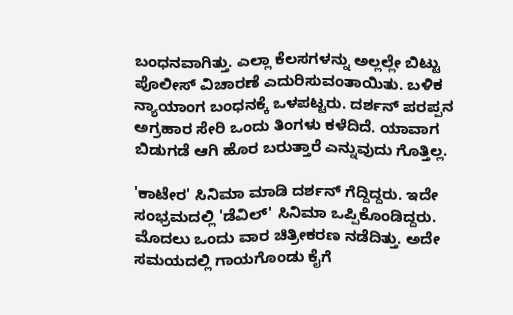ಬಂಧನವಾಗಿತ್ತು. ಎಲ್ಲಾ ಕೆಲಸಗಳನ್ನು ಅಲ್ಲಲ್ಲೇ ಬಿಟ್ಟು ಪೊಲೀಸ್ ವಿಚಾರಣೆ ಎದುರಿಸುವಂತಾಯಿತು. ಬಳಿಕ ನ್ಯಾಯಾಂಗ ಬಂಧನಕ್ಕೆ ಒಳಪಟ್ಟರು. ದರ್ಶನ್ ಪರಪ್ಪನ ಅಗ್ರಹಾರ ಸೇರಿ ಒಂದು ತಿಂಗಳು ಕಳೆದಿದೆ. ಯಾವಾಗ ಬಿಡುಗಡೆ ಆಗಿ ಹೊರ ಬರುತ್ತಾರೆ ಎನ್ನುವುದು ಗೊತ್ತಿಲ್ಲ.

'ಕಾಟೇರ' ಸಿನಿಮಾ ಮಾಡಿ ದರ್ಶನ್ ಗೆದ್ದಿದ್ದರು. ಇದೇ ಸಂಭ್ರಮದಲ್ಲಿ 'ಡೆವಿಲ್' ಸಿನಿಮಾ ಒಪ್ಪಿಕೊಂಡಿದ್ದರು. ಮೊದಲು ಒಂದು ವಾರ ಚಿತ್ರೀಕರಣ ನಡೆದಿತ್ತು. ಅದೇ ಸಮಯದಲ್ಲಿ ಗಾಯಗೊಂಡು ಕೈಗೆ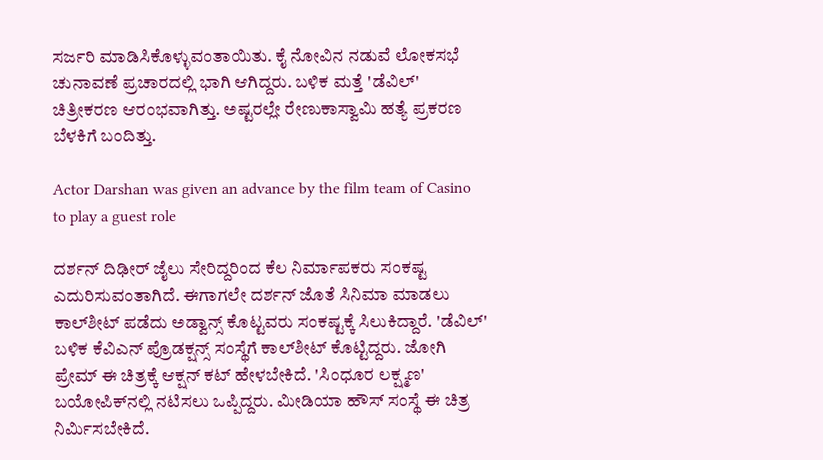ಸರ್ಜರಿ ಮಾಡಿಸಿಕೊಳ್ಳುವಂತಾಯಿತು. ಕೈ ನೋವಿನ ನಡುವೆ ಲೋಕಸಭೆ ಚುನಾವಣೆ ಪ್ರಚಾರದಲ್ಲಿ ಭಾಗಿ ಆಗಿದ್ದರು. ಬಳಿಕ ಮತ್ತೆ 'ಡೆವಿಲ್' ಚಿತ್ರೀಕರಣ ಆರಂಭವಾಗಿತ್ತು. ಅಷ್ಟರಲ್ಲೇ ರೇಣುಕಾಸ್ವಾಮಿ ಹತ್ಯೆ ಪ್ರಕರಣ ಬೆಳಕಿಗೆ ಬಂದಿತ್ತು.

Actor Darshan was given an advance by the film team of Casino to play a guest role

ದರ್ಶನ್ ದಿಢೀರ್ ಜೈಲು ಸೇರಿದ್ದರಿಂದ ಕೆಲ ನಿರ್ಮಾಪಕರು ಸಂಕಷ್ಟ ಎದುರಿಸುವಂತಾಗಿದೆ. ಈಗಾಗಲೇ ದರ್ಶನ್ ಜೊತೆ ಸಿನಿಮಾ ಮಾಡಲು ಕಾಲ್‌ಶೀಟ್ ಪಡೆದು ಅಡ್ವಾನ್ಸ್ ಕೊಟ್ಟವರು ಸಂಕಷ್ಟಕ್ಕೆ ಸಿಲುಕಿದ್ದಾರೆ. 'ಡೆವಿಲ್' ಬಳಿಕ ಕೆವಿಎನ್ ಪ್ರೊಡಕ್ಷನ್ಸ್ ಸಂಸ್ಥೆಗೆ ಕಾಲ್‌ಶೀಟ್ ಕೊಟ್ಟಿದ್ದರು. ಜೋಗಿ ಪ್ರೇಮ್ ಈ ಚಿತ್ರಕ್ಕೆ ಆಕ್ಷನ್ ಕಟ್ ಹೇಳಬೇಕಿದೆ. 'ಸಿಂಧೂರ ಲಕ್ಷ್ಮಣ' ಬಯೋಪಿಕ್‌ನಲ್ಲಿ ನಟಿಸಲು ಒಪ್ಪಿದ್ದರು. ಮೀಡಿಯಾ ಹೌಸ್ ಸಂಸ್ಥೆ ಈ ಚಿತ್ರ ನಿರ್ಮಿಸಬೇಕಿದೆ.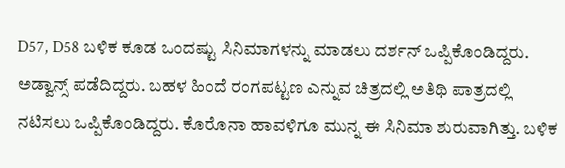D57, D58 ಬಳಿಕ ಕೂಡ ಒಂದಷ್ಟು ಸಿನಿಮಾಗಳನ್ನು ಮಾಡಲು ದರ್ಶನ್ ಒಪ್ಪಿಕೊಂಡಿದ್ದರು. ಅಡ್ವಾನ್ಸ್ ಪಡೆದಿದ್ದರು. ಬಹಳ ಹಿಂದೆ ರಂಗಪಟ್ಟಣ ಎನ್ನುವ ಚಿತ್ರದಲ್ಲಿ ಅತಿಥಿ ಪಾತ್ರದಲ್ಲಿ ನಟಿಸಲು ಒಪ್ಪಿಕೊಂಡಿದ್ದರು. ಕೊರೊನಾ ಹಾವಳಿಗೂ ಮುನ್ನ ಈ ಸಿನಿಮಾ ಶುರುವಾಗಿತ್ತು. ಬಳಿಕ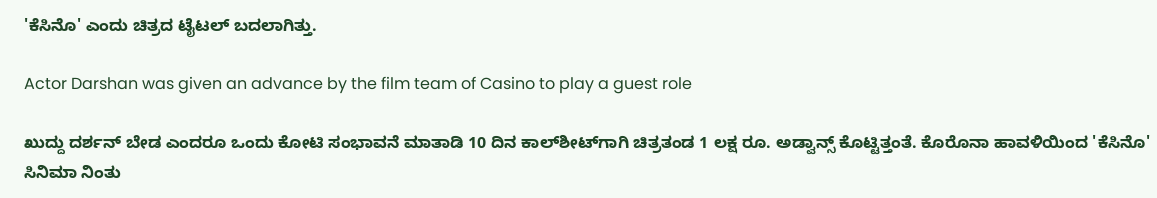'ಕೆಸಿನೊ' ಎಂದು ಚಿತ್ರದ ಟೈಟಲ್ ಬದಲಾಗಿತ್ತು.

Actor Darshan was given an advance by the film team of Casino to play a guest role

ಖುದ್ದು ದರ್ಶನ್ ಬೇಡ ಎಂದರೂ ಒಂದು ಕೋಟಿ ಸಂಭಾವನೆ ಮಾತಾಡಿ 10 ದಿನ ಕಾಲ್‌ಶೀಟ್‌ಗಾಗಿ ಚಿತ್ರತಂಡ 1 ಲಕ್ಷ ರೂ. ಅಡ್ವಾನ್ಸ್ ಕೊಟ್ಟಿತ್ತಂತೆ. ಕೊರೊನಾ ಹಾವಳಿಯಿಂದ 'ಕೆಸಿನೊ' ಸಿನಿಮಾ ನಿಂತು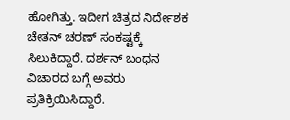ಹೋಗಿತ್ತು. ಇದೀಗ ಚಿತ್ರದ ನಿರ್ದೇಶಕ ಚೇತನ್ ಚರಣ್ ಸಂಕಷ್ಟಕ್ಕೆ ಸಿಲುಕಿದ್ದಾರೆ. ದರ್ಶನ್ ಬಂಧನ ವಿಚಾರದ ಬಗ್ಗೆ ಅವರು ಪ್ರತಿಕ್ರಿಯಿಸಿದ್ದಾರೆ.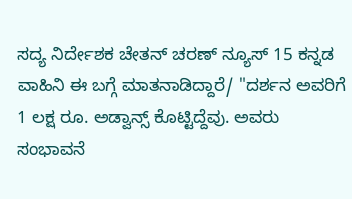ಸದ್ಯ ನಿರ್ದೇಶಕ ಚೇತನ್ ಚರಣ್ ನ್ಯೂಸ್ 15 ಕನ್ನಡ ವಾಹಿನಿ ಈ ಬಗ್ಗೆ ಮಾತನಾಡಿದ್ದಾರೆ/ "ದರ್ಶನ ಅವರಿಗೆ 1 ಲಕ್ಷ ರೂ. ಅಡ್ವಾನ್ಸ್ ಕೊಟ್ಟಿದ್ದೆವು. ಅವರು ಸಂಭಾವನೆ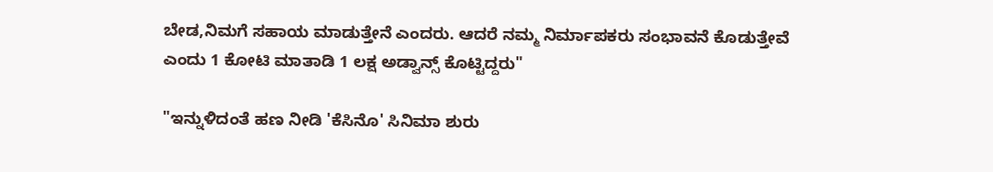ಬೇಡ,ನಿಮಗೆ ಸಹಾಯ ಮಾಡುತ್ತೇನೆ ಎಂದರು. ಆದರೆ ನಮ್ಮ ನಿರ್ಮಾಪಕರು ಸಂಭಾವನೆ ಕೊಡುತ್ತೇವೆ ಎಂದು 1 ಕೋಟಿ ಮಾತಾಡಿ 1 ಲಕ್ಷ ಅಡ್ವಾನ್ಸ್ ಕೊಟ್ಟಿದ್ದರು"

"ಇನ್ನುಳಿದಂತೆ ಹಣ ನೀಡಿ 'ಕೆಸಿನೊ' ಸಿನಿಮಾ ಶುರು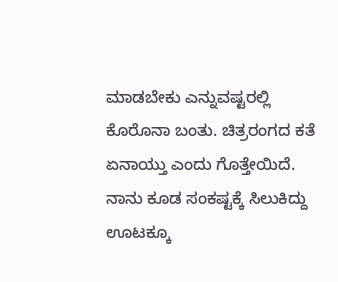ಮಾಡಬೇಕು ಎನ್ನುವಷ್ಟರಲ್ಲಿ ಕೊರೊನಾ ಬಂತು. ಚಿತ್ರರಂಗದ ಕತೆ ಏನಾಯ್ತು ಎಂದು ಗೊತ್ತೇಯಿದೆ. ನಾನು ಕೂಡ ಸಂಕಷ್ಟಕ್ಕೆ ಸಿಲುಕಿದ್ದು ಊಟಕ್ಕೂ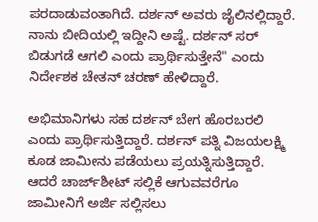ಪರದಾಡುವಂತಾಗಿದೆ. ದರ್ಶನ್ ಅವರು ಜೈಲಿನಲ್ಲಿದ್ದಾರೆ. ನಾನು ಬೀದಿಯಲ್ಲಿ ಇದ್ದೀನಿ ಅಷ್ಟೆ. ದರ್ಶನ್ ಸರ್ ಬಿಡುಗಡೆ ಆಗಲಿ ಎಂದು ಪ್ರಾರ್ಥಿಸುತ್ತೇನೆ" ಎಂದು ನಿರ್ದೇಶಕ ಚೇತನ್ ಚರಣ್ ಹೇಳಿದ್ದಾರೆ.

ಅಭಿಮಾನಿಗಳು ಸಹ ದರ್ಶನ್ ಬೇಗ ಹೊರಬರಲಿ ಎಂದು ಪ್ರಾರ್ಥಿಸುತ್ತಿದ್ದಾರೆ. ದರ್ಶನ್ ಪತ್ನಿ ವಿಜಯಲಕ್ಷ್ಮಿ ಕೂಡ ಜಾಮೀನು ಪಡೆಯಲು ಪ್ರಯತ್ನಿಸುತ್ತಿದ್ದಾರೆ. ಆದರೆ ಚಾರ್ಜ್‌ಶೀಟ್ ಸಲ್ಲಿಕೆ ಆಗುವವರೆಗೂ ಜಾಮೀನಿಗೆ ಅರ್ಜಿ ಸಲ್ಲಿಸಲು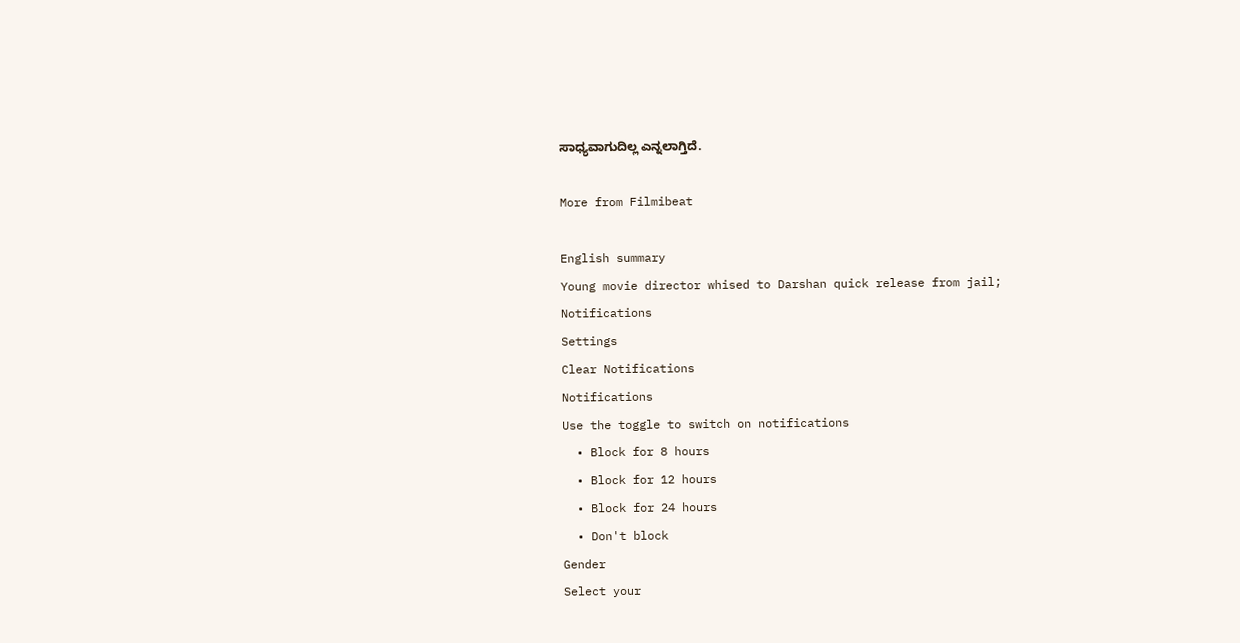ಸಾಧ್ಯವಾಗುದಿಲ್ಲ ಎನ್ನಲಾಗ್ತಿದೆ.

More from Filmibeat

English summary
Young movie director whised to Darshan quick release from jail;
Notifications
Settings
Clear Notifications
Notifications
Use the toggle to switch on notifications
  • Block for 8 hours
  • Block for 12 hours
  • Block for 24 hours
  • Don't block
Gender
Select your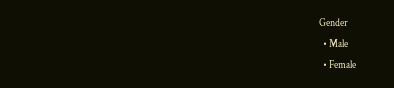Gender
  • Male
  • Female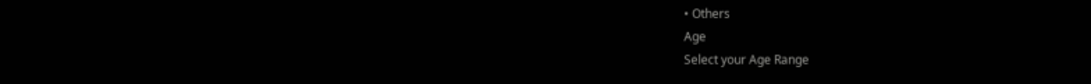• Others
Age
Select your Age Range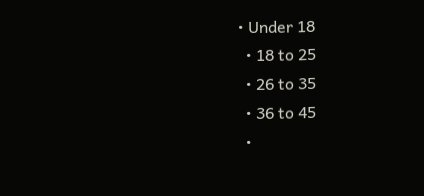• Under 18
  • 18 to 25
  • 26 to 35
  • 36 to 45
  •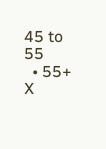45 to 55
  • 55+
X